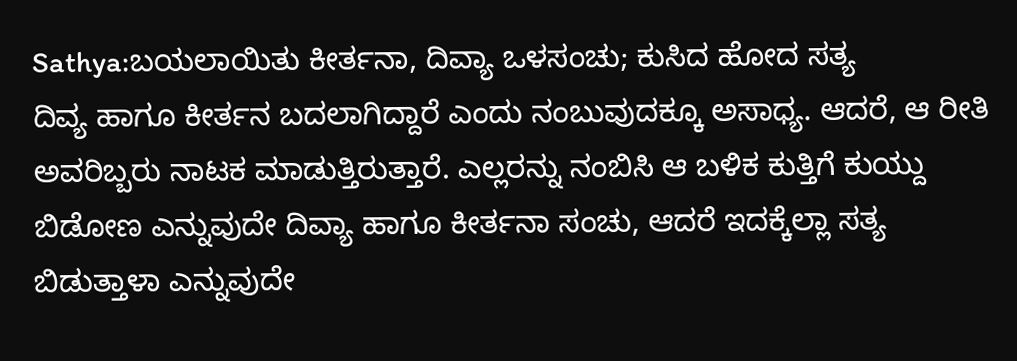Sathya:ಬಯಲಾಯಿತು ಕೀರ್ತನಾ, ದಿವ್ಯಾ ಒಳಸಂಚು; ಕುಸಿದ ಹೋದ ಸತ್ಯ
ದಿವ್ಯ ಹಾಗೂ ಕೀರ್ತನ ಬದಲಾಗಿದ್ದಾರೆ ಎಂದು ನಂಬುವುದಕ್ಕೂ ಅಸಾಧ್ಯ. ಆದರೆ, ಆ ರೀತಿ ಅವರಿಬ್ಬರು ನಾಟಕ ಮಾಡುತ್ತಿರುತ್ತಾರೆ. ಎಲ್ಲರನ್ನು ನಂಬಿಸಿ ಆ ಬಳಿಕ ಕುತ್ತಿಗೆ ಕುಯ್ದು ಬಿಡೋಣ ಎನ್ನುವುದೇ ದಿವ್ಯಾ ಹಾಗೂ ಕೀರ್ತನಾ ಸಂಚು, ಆದರೆ ಇದಕ್ಕೆಲ್ಲಾ ಸತ್ಯ ಬಿಡುತ್ತಾಳಾ ಎನ್ನುವುದೇ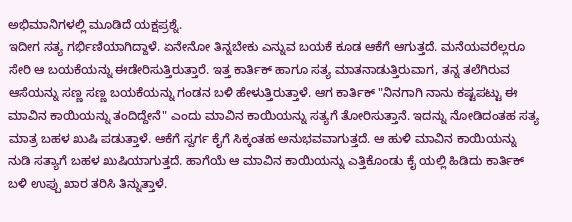ಅಭಿಮಾನಿಗಳಲ್ಲಿ ಮೂಡಿದೆ ಯಕ್ಷಪ್ರಶ್ನೆ.
ಇದೀಗ ಸತ್ಯ ಗರ್ಭಿಣಿಯಾಗಿದ್ದಾಳೆ. ಏನೇನೋ ತಿನ್ನಬೇಕು ಎನ್ನುವ ಬಯಕೆ ಕೂಡ ಆಕೆಗೆ ಆಗುತ್ತದೆ. ಮನೆಯವರೆಲ್ಲರೂ ಸೇರಿ ಆ ಬಯಕೆಯನ್ನು ಈಡೇರಿಸುತ್ತಿರುತ್ತಾರೆ. ಇತ್ತ ಕಾರ್ತಿಕ್ ಹಾಗೂ ಸತ್ಯ ಮಾತನಾಡುತ್ತಿರುವಾಗ, ತನ್ನ ತಲೆಗಿರುವ ಆಸೆಯನ್ನು ಸಣ್ಣ ಸಣ್ಣ ಬಯಕೆಯನ್ನು ಗಂಡನ ಬಳಿ ಹೇಳುತ್ತಿರುತ್ತಾಳೆ. ಆಗ ಕಾರ್ತಿಕ್ "ನಿನಗಾಗಿ ನಾನು ಕಷ್ಟಪಟ್ಟು ಈ ಮಾವಿನ ಕಾಯಿಯನ್ನು ತಂದಿದ್ದೇನೆ" ಎಂದು ಮಾವಿನ ಕಾಯಿಯನ್ನು ಸತ್ಯಗೆ ತೋರಿಸುತ್ತಾನೆ. ಇದನ್ನು ನೋಡಿದಂತಹ ಸತ್ಯ ಮಾತ್ರ ಬಹಳ ಖುಷಿ ಪಡುತ್ತಾಳೆ. ಆಕೆಗೆ ಸ್ವರ್ಗ ಕೈಗೆ ಸಿಕ್ಕಂತಹ ಅನುಭವವಾಗುತ್ತದೆ. ಆ ಹುಳಿ ಮಾವಿನ ಕಾಯಿಯನ್ನು ನುಡಿ ಸತ್ಯಾಗೆ ಬಹಳ ಖುಷಿಯಾಗುತ್ತದೆ. ಹಾಗೆಯೆ ಆ ಮಾವಿನ ಕಾಯಿಯನ್ನು ಎತ್ತಿಕೊಂಡು ಕೈ ಯಲ್ಲಿ ಹಿಡಿದು ಕಾರ್ತಿಕ್ ಬಳಿ ಉಪ್ಪು ಖಾರ ತರಿಸಿ ತಿನ್ನುತ್ತಾಳೆ.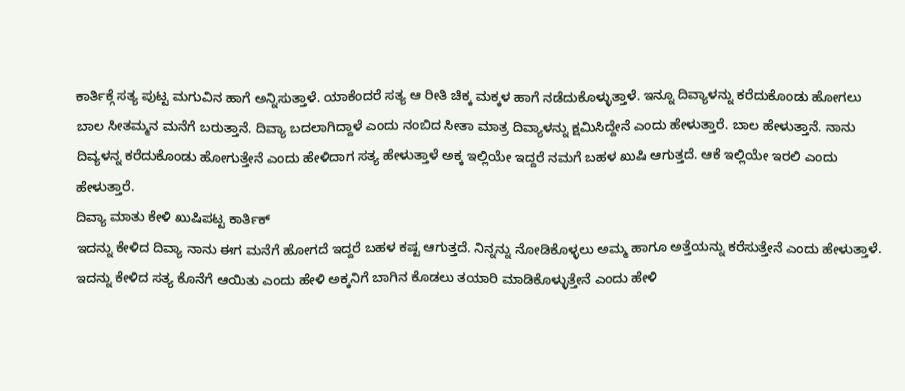ಕಾರ್ತಿಕ್ಗೆ ಸತ್ಯ ಪುಟ್ಟ ಮಗುವಿನ ಹಾಗೆ ಅನ್ನಿಸುತ್ತಾಳೆ. ಯಾಕೆಂದರೆ ಸತ್ಯ ಆ ರೀತಿ ಚಿಕ್ಕ ಮಕ್ಕಳ ಹಾಗೆ ನಡೆದುಕೊಳ್ಳುತ್ತಾಳೆ. ಇನ್ನೂ ದಿವ್ಯಾಳನ್ನು ಕರೆದುಕೊಂಡು ಹೋಗಲು ಬಾಲ ಸೀತಮ್ಮನ ಮನೆಗೆ ಬರುತ್ತಾನೆ. ದಿವ್ಯಾ ಬದಲಾಗಿದ್ದಾಳೆ ಎಂದು ನಂಬಿದ ಸೀತಾ ಮಾತ್ರ ದಿವ್ಯಾಳನ್ನು ಕ್ಷಮಿಸಿದ್ದೇನೆ ಎಂದು ಹೇಳುತ್ತಾರೆ. ಬಾಲ ಹೇಳುತ್ತಾನೆ. ನಾನು ದಿವ್ಯಳನ್ನ ಕರೆದುಕೊಂಡು ಹೋಗುತ್ತೇನೆ ಎಂದು ಹೇಳಿದಾಗ ಸತ್ಯ ಹೇಳುತ್ತಾಳೆ ಅಕ್ಕ ಇಲ್ಲಿಯೇ ಇದ್ದರೆ ನಮಗೆ ಬಹಳ ಖುಷಿ ಆಗುತ್ತದೆ. ಆಕೆ ಇಲ್ಲಿಯೇ ಇರಲಿ ಎಂದು ಹೇಳುತ್ತಾರೆ.
ದಿವ್ಯಾ ಮಾತು ಕೇಳಿ ಖುಷಿಪಟ್ಟ ಕಾರ್ತಿಕ್
ಇದನ್ನು ಕೇಳಿದ ದಿವ್ಯಾ ನಾನು ಈಗ ಮನೆಗೆ ಹೋಗದೆ ಇದ್ದರೆ ಬಹಳ ಕಷ್ಟ ಆಗುತ್ತದೆ. ನಿನ್ನನ್ನು ನೋಡಿಕೊಳ್ಳಲು ಅಮ್ಮ ಹಾಗೂ ಅತ್ತೆಯನ್ನು ಕರೆಸುತ್ತೇನೆ ಎಂದು ಹೇಳುತ್ತಾಳೆ. ಇದನ್ನು ಕೇಳಿದ ಸತ್ಯ ಕೊನೆಗೆ ಆಯಿತು ಎಂದು ಹೇಳಿ ಅಕ್ಕನಿಗೆ ಬಾಗಿನ ಕೊಡಲು ತಯಾರಿ ಮಾಡಿಕೊಳ್ಳುತ್ತೇನೆ ಎಂದು ಹೇಳಿ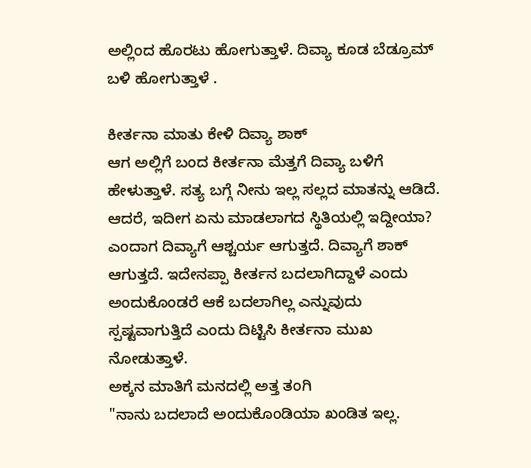ಅಲ್ಲಿಂದ ಹೊರಟು ಹೋಗುತ್ತಾಳೆ. ದಿವ್ಯಾ ಕೂಡ ಬೆಡ್ರೂಮ್ ಬಳಿ ಹೋಗುತ್ತಾಳೆ .

ಕೀರ್ತನಾ ಮಾತು ಕೇಳಿ ದಿವ್ಯಾ ಶಾಕ್
ಆಗ ಅಲ್ಲಿಗೆ ಬಂದ ಕೀರ್ತನಾ ಮೆತ್ತಗೆ ದಿವ್ಯಾ ಬಳಿಗೆ ಹೇಳುತ್ತಾಳೆ. ಸತ್ಯ ಬಗ್ಗೆ ನೀನು ಇಲ್ಲ ಸಲ್ಲದ ಮಾತನ್ನು ಆಡಿದೆ. ಆದರೆ, ಇದೀಗ ಏನು ಮಾಡಲಾಗದ ಸ್ಥಿತಿಯಲ್ಲಿ ಇದ್ದೀಯಾ? ಎಂದಾಗ ದಿವ್ಯಾಗೆ ಆಶ್ಚರ್ಯ ಆಗುತ್ತದೆ. ದಿವ್ಯಾಗೆ ಶಾಕ್ ಆಗುತ್ತದೆ. ಇದೇನಪ್ಪಾ ಕೀರ್ತನ ಬದಲಾಗಿದ್ದಾಳೆ ಎಂದು ಅಂದುಕೊಂಡರೆ ಆಕೆ ಬದಲಾಗಿಲ್ಲ ಎನ್ನುವುದು ಸ್ಪಷ್ಟವಾಗುತ್ತಿದೆ ಎಂದು ದಿಟ್ಟಿಸಿ ಕೀರ್ತನಾ ಮುಖ ನೋಡುತ್ತಾಳೆ.
ಅಕ್ಕನ ಮಾತಿಗೆ ಮನದಲ್ಲಿ ಅತ್ತ ತಂಗಿ
"ನಾನು ಬದಲಾದೆ ಅಂದುಕೊಂಡಿಯಾ ಖಂಡಿತ ಇಲ್ಲ.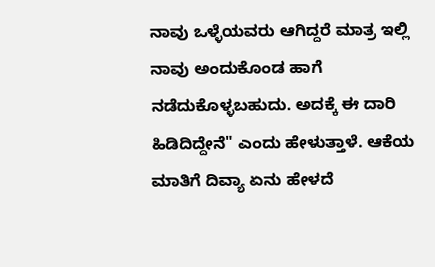ನಾವು ಒಳ್ಳೆಯವರು ಆಗಿದ್ದರೆ ಮಾತ್ರ ಇಲ್ಲಿ ನಾವು ಅಂದುಕೊಂಡ ಹಾಗೆ ನಡೆದುಕೊಳ್ಳಬಹುದು. ಅದಕ್ಕೆ ಈ ದಾರಿ ಹಿಡಿದಿದ್ದೇನೆ" ಎಂದು ಹೇಳುತ್ತಾಳೆ. ಆಕೆಯ ಮಾತಿಗೆ ದಿವ್ಯಾ ಏನು ಹೇಳದೆ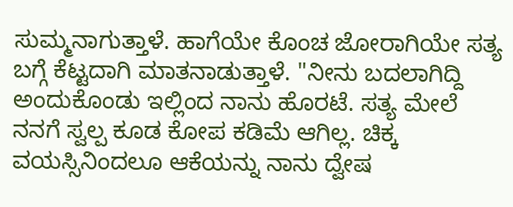ಸುಮ್ಮನಾಗುತ್ತಾಳೆ. ಹಾಗೆಯೇ ಕೊಂಚ ಜೋರಾಗಿಯೇ ಸತ್ಯ ಬಗ್ಗೆ ಕೆಟ್ಟದಾಗಿ ಮಾತನಾಡುತ್ತಾಳೆ. "ನೀನು ಬದಲಾಗಿದ್ದಿ ಅಂದುಕೊಂಡು ಇಲ್ಲಿಂದ ನಾನು ಹೊರಟೆ. ಸತ್ಯ ಮೇಲೆ ನನಗೆ ಸ್ವಲ್ಪ ಕೂಡ ಕೋಪ ಕಡಿಮೆ ಆಗಿಲ್ಲ. ಚಿಕ್ಕ ವಯಸ್ಸಿನಿಂದಲೂ ಆಕೆಯನ್ನು ನಾನು ದ್ವೇಷ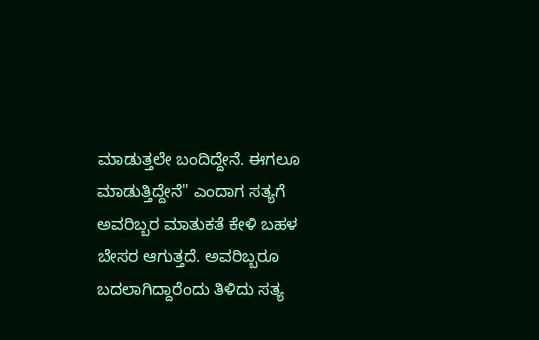ಮಾಡುತ್ತಲೇ ಬಂದಿದ್ದೇನೆ. ಈಗಲೂ ಮಾಡುತ್ತಿದ್ದೇನೆ" ಎಂದಾಗ ಸತ್ಯಗೆ ಅವರಿಬ್ಬರ ಮಾತುಕತೆ ಕೇಳಿ ಬಹಳ ಬೇಸರ ಆಗುತ್ತದೆ. ಅವರಿಬ್ಬರೂ ಬದಲಾಗಿದ್ದಾರೆಂದು ತಿಳಿದು ಸತ್ಯ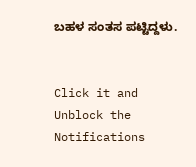ಬಹಳ ಸಂತಸ ಪಟ್ಟಿದ್ದಳು.


Click it and Unblock the Notifications